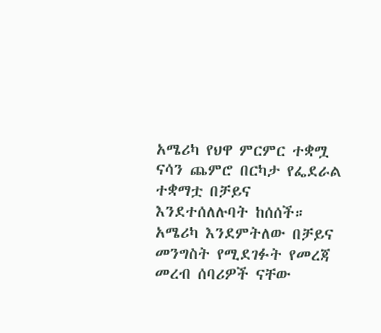አሜሪካ የህዋ ምርምር ተቋሟ ናሳን ጨምሮ በርካታ የፌደራል ተቋማቷ በቻይና እንደተሰለሉባት ከሰሰች።
አሜሪካ እንደምትለው በቻይና መንግስት የሚደገፉት የመረጃ መረብ ሰባሪዎች ናቸው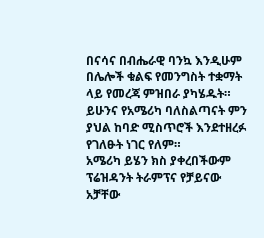በናሳና በብሔራዊ ባንኳ እንዲሁም በሌሎች ቁልፍ የመንግስት ተቋማት ላይ የመረጃ ምዝበራ ያካሄዱት።
ይሁንና የአሜሪካ ባለስልጣናት ምን ያህል ከባድ ሚስጥሮች እንደተዘረፉ የገለፁት ነገር የለም።
አሜሪካ ይሄን ክስ ያቀረበችውም ፕሬዝዳንት ትራምፕና የቻይናው አቻቸው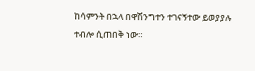ከሳምንት በኋላ በዋሽንግተን ተገናኝተው ይወያያሉ ተብሎ ሲጠበቅ ነው።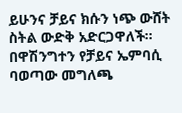ይሁንና ቻይና ክሱን ነጭ ውሸት ስትል ውድቅ አድርጋዋለች።
በዋሽንግተን የቻይና ኤምባሲ ባወጣው መግለጫ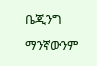ቤጂንግ ማንኛውንም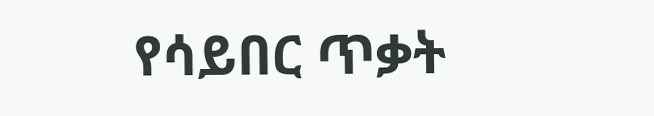የሳይበር ጥቃት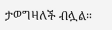ታወግዛለች ብሏል።